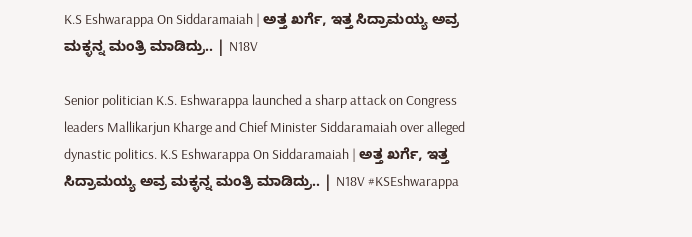K.S Eshwarappa On Siddaramaiah | ಅತ್ತ ಖರ್ಗೆ, ಇತ್ತ ಸಿದ್ರಾಮಯ್ಯ ಅವ್ರ ಮಕ್ಳನ್ನ ಮಂತ್ರಿ ಮಾಡಿದ್ರು.. | N18V

Senior politician K.S. Eshwarappa launched a sharp attack on Congress leaders Mallikarjun Kharge and Chief Minister Siddaramaiah over alleged dynastic politics. K.S Eshwarappa On Siddaramaiah | ಅತ್ತ ಖರ್ಗೆ, ಇತ್ತ ಸಿದ್ರಾಮಯ್ಯ ಅವ್ರ ಮಕ್ಳನ್ನ ಮಂತ್ರಿ ಮಾಡಿದ್ರು.. | N18V #KSEshwarappa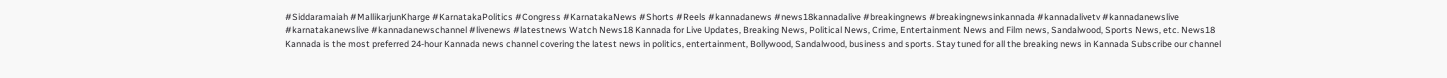#Siddaramaiah #MallikarjunKharge #KarnatakaPolitics #Congress #KarnatakaNews #Shorts #Reels #kannadanews #news18kannadalive #breakingnews #breakingnewsinkannada #kannadalivetv #kannadanewslive #karnatakanewslive #kannadanewschannel #livenews #latestnews Watch News18 Kannada for Live Updates, Breaking News, Political News, Crime, Entertainment News and Film news, Sandalwood, Sports News, etc. News18 Kannada is the most preferred 24-hour Kannada news channel covering the latest news in politics, entertainment, Bollywood, Sandalwood, business and sports. Stay tuned for all the breaking news in Kannada Subscribe our channel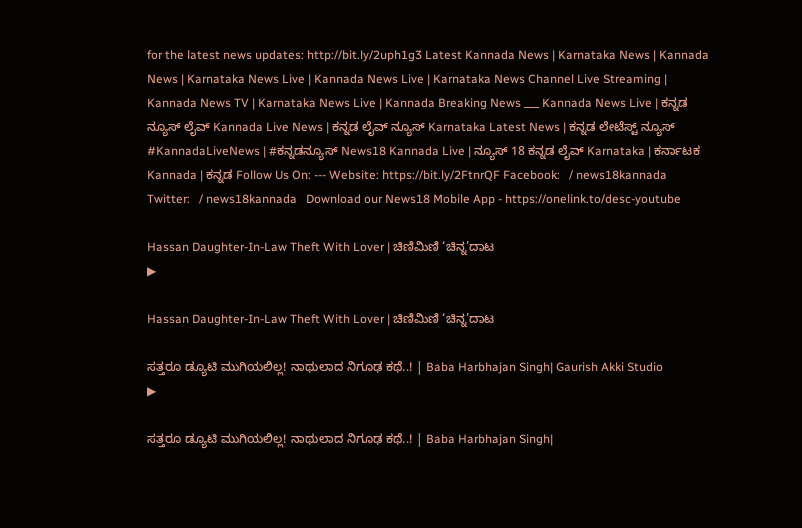for the latest news updates: http://bit.ly/2uph1g3 Latest Kannada News | Karnataka News | Kannada News | Karnataka News Live | Kannada News Live | Karnataka News Channel Live Streaming | Kannada News TV | Karnataka News Live | Kannada Breaking News ___ Kannada News Live | ಕನ್ನಡ ನ್ಯೂಸ್ ಲೈವ್ Kannada Live News | ಕನ್ನಡ ಲೈವ್ ನ್ಯೂಸ್ Karnataka Latest News | ಕನ್ನಡ ಲೇಟೆಸ್ಟ್ ನ್ಯೂಸ್ #KannadaLiveNews | #ಕನ್ನಡನ್ಯೂಸ್ News18 Kannada Live | ನ್ಯೂಸ್ 18 ಕನ್ನಡ ಲೈವ್ Karnataka | ಕರ್ನಾಟಕ Kannada | ಕನ್ನಡ Follow Us On: --- Website: https://bit.ly/2FtnrQF Facebook:   / news18kannada   Twitter:   / news18kannada   Download our News18 Mobile App - https://onelink.to/desc-youtube

Hassan Daughter-In-Law Theft With Lover | ಚಿಣಿಮಿಣಿ ‘ಚಿನ್ನ’ದಾಟ
▶

Hassan Daughter-In-Law Theft With Lover | ಚಿಣಿಮಿಣಿ ‘ಚಿನ್ನ’ದಾಟ

ಸತ್ತರೂ ಡ್ಯೂಟಿ ಮುಗಿಯಲಿಲ್ಲ! ನಾಥುಲಾದ ನಿಗೂಢ ಕಥೆ..! | Baba Harbhajan Singh| Gaurish Akki Studio
▶

ಸತ್ತರೂ ಡ್ಯೂಟಿ ಮುಗಿಯಲಿಲ್ಲ! ನಾಥುಲಾದ ನಿಗೂಢ ಕಥೆ..! | Baba Harbhajan Singh|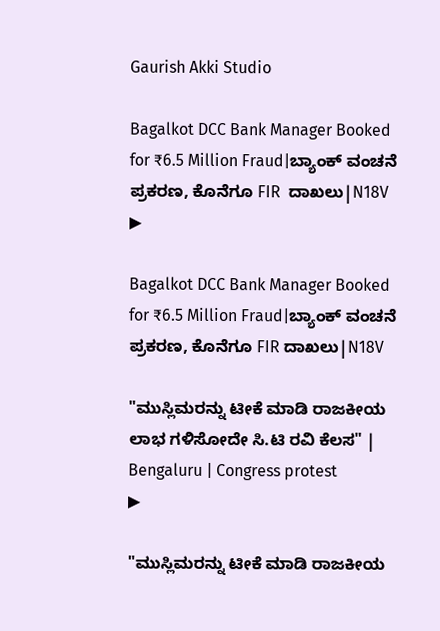Gaurish Akki Studio

Bagalkot DCC Bank Manager Booked for ₹6.5 Million Fraud|ಬ್ಯಾಂಕ್ ವಂಚನೆ ಪ್ರಕರಣ, ಕೊನೆಗೂ FIR  ದಾಖಲು|N18V
▶

Bagalkot DCC Bank Manager Booked for ₹6.5 Million Fraud|ಬ್ಯಾಂಕ್ ವಂಚನೆ ಪ್ರಕರಣ, ಕೊನೆಗೂ FIR ದಾಖಲು|N18V

"ಮುಸ್ಲಿಮರನ್ನು ಟೀಕೆ ಮಾಡಿ ರಾಜಕೀಯ ಲಾಭ ಗಳಿಸೋದೇ ಸಿ.ಟಿ ರವಿ ಕೆಲಸ" | Bengaluru | Congress protest
▶

"ಮುಸ್ಲಿಮರನ್ನು ಟೀಕೆ ಮಾಡಿ ರಾಜಕೀಯ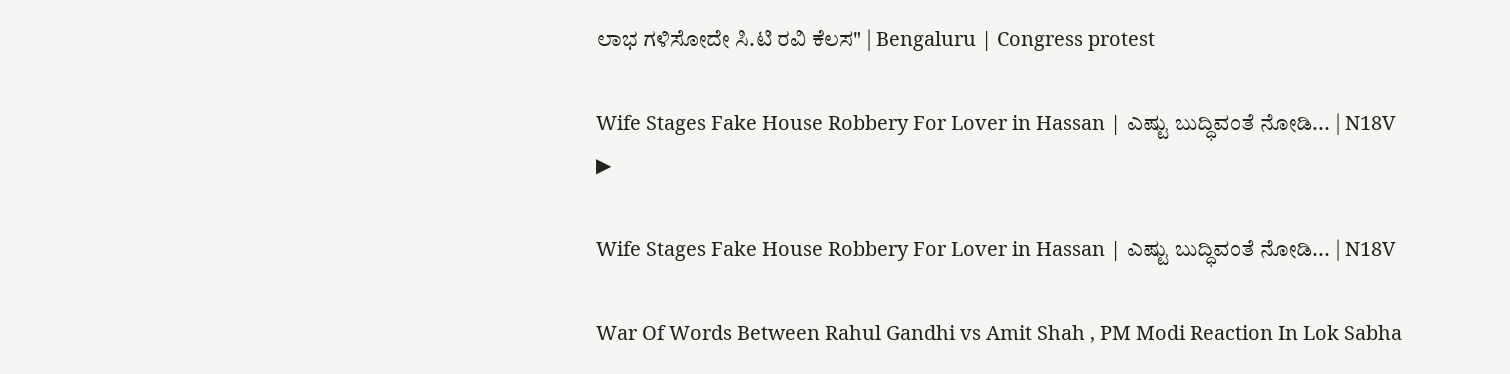ಲಾಭ ಗಳಿಸೋದೇ ಸಿ.ಟಿ ರವಿ ಕೆಲಸ" | Bengaluru | Congress protest

Wife Stages Fake House Robbery For Lover in Hassan | ಎಷ್ಟು ಬುದ್ಧಿವಂತೆ ನೋಡಿ... | N18V
▶

Wife Stages Fake House Robbery For Lover in Hassan | ಎಷ್ಟು ಬುದ್ಧಿವಂತೆ ನೋಡಿ... | N18V

War Of Words Between Rahul Gandhi vs Amit Shah , PM Modi Reaction In Lok Sabha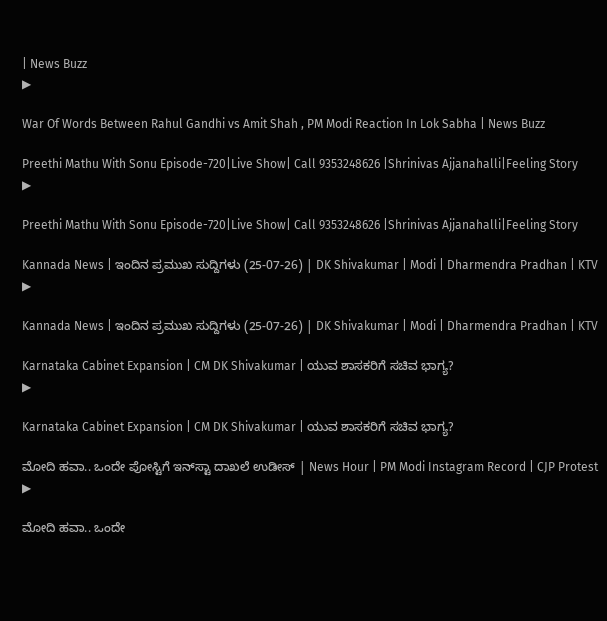| News Buzz
▶

War Of Words Between Rahul Gandhi vs Amit Shah , PM Modi Reaction In Lok Sabha | News Buzz

Preethi Mathu With Sonu Episode-720|Live Show| Call 9353248626 |Shrinivas Ajjanahalli|Feeling Story
▶

Preethi Mathu With Sonu Episode-720|Live Show| Call 9353248626 |Shrinivas Ajjanahalli|Feeling Story

Kannada News | ಇಂದಿನ ಪ್ರಮುಖ ಸುದ್ದಿಗಳು (25-07-26) | DK Shivakumar | Modi | Dharmendra Pradhan | KTV
▶

Kannada News | ಇಂದಿನ ಪ್ರಮುಖ ಸುದ್ದಿಗಳು (25-07-26) | DK Shivakumar | Modi | Dharmendra Pradhan | KTV

Karnataka Cabinet Expansion | CM DK Shivakumar | ಯುವ ಶಾಸಕರಿಗೆ ಸಚಿವ ಭಾಗ್ಯ?
▶

Karnataka Cabinet Expansion | CM DK Shivakumar | ಯುವ ಶಾಸಕರಿಗೆ ಸಚಿವ ಭಾಗ್ಯ?

ಮೋದಿ ಹವಾ.. ಒಂದೇ ಪೋಸ್ಟಿಗೆ ಇನ್‌ಸ್ಟಾ ದಾಖಲೆ ಉಡೀಸ್ | News Hour | PM Modi Instagram Record | CJP Protest
▶

ಮೋದಿ ಹವಾ.. ಒಂದೇ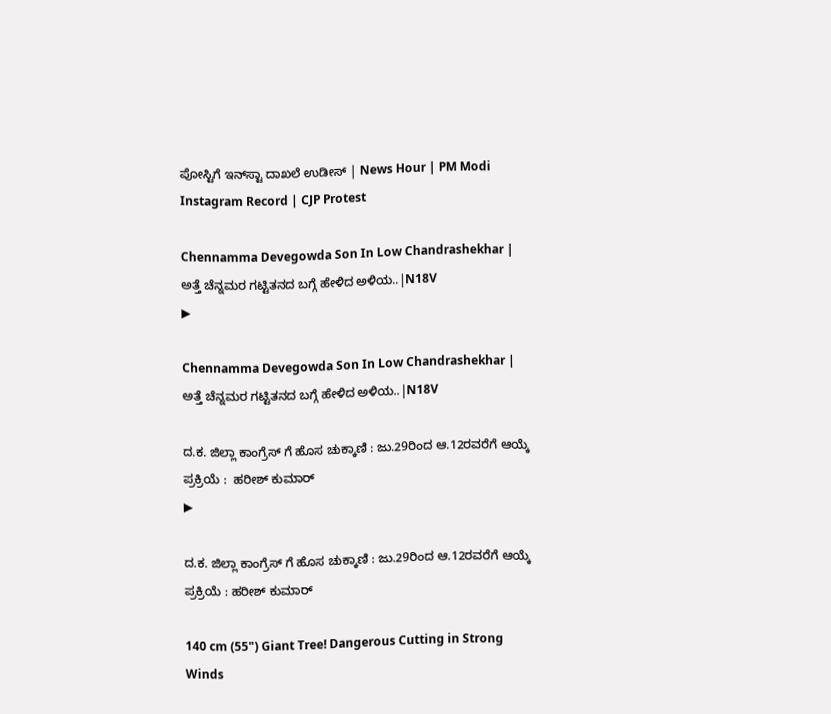ಪೋಸ್ಟಿಗೆ ಇನ್‌ಸ್ಟಾ ದಾಖಲೆ ಉಡೀಸ್ | News Hour | PM Modi Instagram Record | CJP Protest

Chennamma Devegowda Son In Low Chandrashekhar | ಅತ್ತೆ ಚೆನ್ನಮರ ಗಟ್ಟಿತನದ ಬಗ್ಗೆ ಹೇಳಿದ ಅಳಿಯ..|N18V
▶

Chennamma Devegowda Son In Low Chandrashekhar | ಅತ್ತೆ ಚೆನ್ನಮರ ಗಟ್ಟಿತನದ ಬಗ್ಗೆ ಹೇಳಿದ ಅಳಿಯ..|N18V

ದ.ಕ. ಜಿಲ್ಲಾ ಕಾಂಗ್ರೆಸ್ ಗೆ ಹೊಸ ಚುಕ್ಕಾಣಿ : ಜು.29ರಿಂದ ಆ.12ರವರೆಗೆ ಆಯ್ಕೆ ಪ್ರಕ್ರಿಯೆ :  ಹರೀಶ್ ಕುಮಾರ್
▶

ದ.ಕ. ಜಿಲ್ಲಾ ಕಾಂಗ್ರೆಸ್ ಗೆ ಹೊಸ ಚುಕ್ಕಾಣಿ : ಜು.29ರಿಂದ ಆ.12ರವರೆಗೆ ಆಯ್ಕೆ ಪ್ರಕ್ರಿಯೆ : ಹರೀಶ್ ಕುಮಾರ್

140 cm (55") Giant Tree! Dangerous Cutting in Strong Winds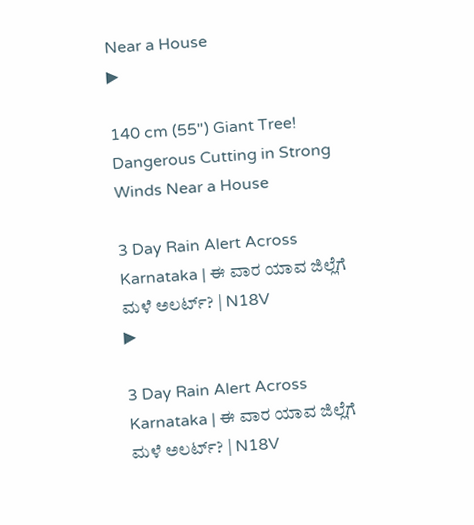Near a House
▶

140 cm (55") Giant Tree! Dangerous Cutting in Strong Winds Near a House

3 Day Rain Alert Across Karnataka | ಈ ವಾರ ಯಾವ ಜಿಲ್ಲೆಗೆ ಮಳೆ ಅಲರ್ಟ್? | N18V
▶

3 Day Rain Alert Across Karnataka | ಈ ವಾರ ಯಾವ ಜಿಲ್ಲೆಗೆ ಮಳೆ ಅಲರ್ಟ್? | N18V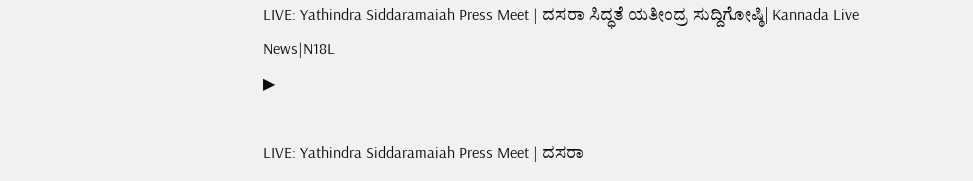LIVE: Yathindra Siddaramaiah Press Meet | ದಸರಾ ಸಿದ್ಧತೆ ಯತೀಂದ್ರ ಸುದ್ದಿಗೋಷ್ಠಿ| Kannada Live News|N18L
▶

LIVE: Yathindra Siddaramaiah Press Meet | ದಸರಾ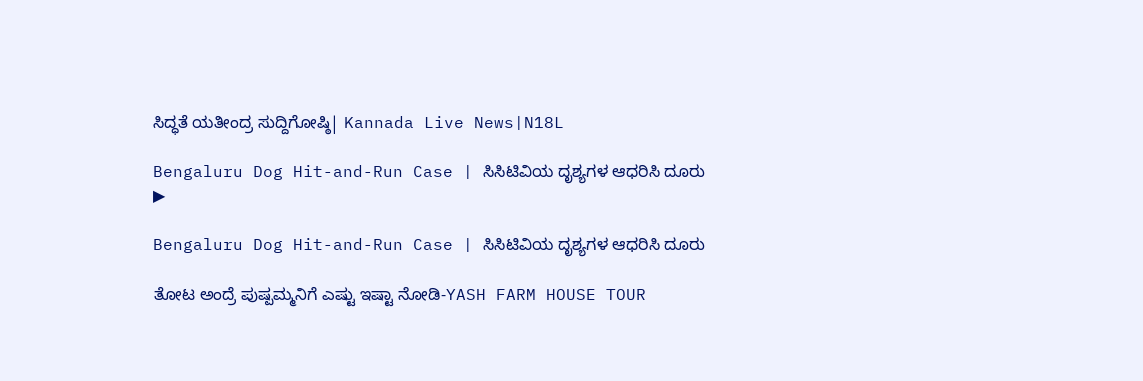ಸಿದ್ಧತೆ ಯತೀಂದ್ರ ಸುದ್ದಿಗೋಷ್ಠಿ| Kannada Live News|N18L

Bengaluru Dog Hit-and-Run Case | ಸಿಸಿಟಿವಿಯ ದೃಶ್ಯಗಳ ಆಧರಿಸಿ ದೂರು
▶

Bengaluru Dog Hit-and-Run Case | ಸಿಸಿಟಿವಿಯ ದೃಶ್ಯಗಳ ಆಧರಿಸಿ ದೂರು

ತೋಟ ಅಂದ್ರೆ ಪುಷ್ಪಮ್ಮನಿಗೆ ಎಷ್ಟು ಇಷ್ಟಾ ನೋಡಿ-YASH FARM HOUSE TOUR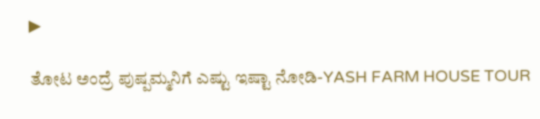▶

ತೋಟ ಅಂದ್ರೆ ಪುಷ್ಪಮ್ಮನಿಗೆ ಎಷ್ಟು ಇಷ್ಟಾ ನೋಡಿ-YASH FARM HOUSE TOUR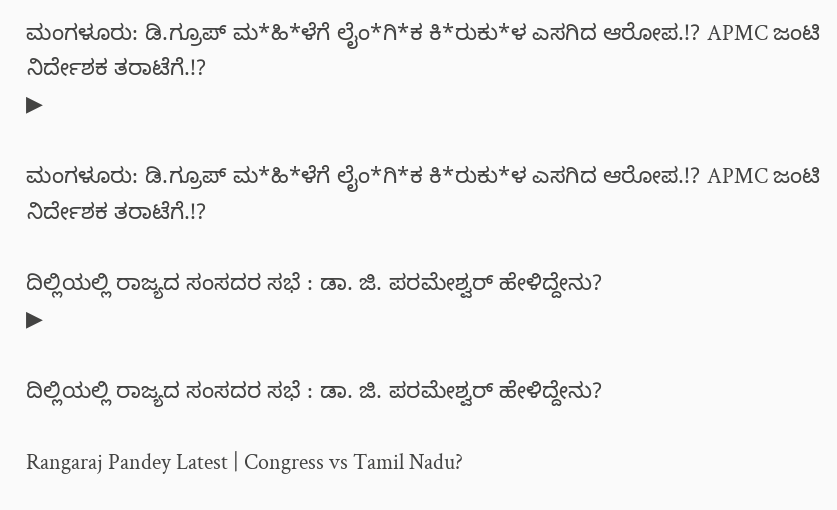ಮಂಗಳೂರು: ಡಿ.ಗ್ರೂಪ್ ಮ*ಹಿ*ಳೆಗೆ ಲೈಂ*ಗಿ*ಕ ಕಿ*ರುಕು*ಳ ಎಸಗಿದ ಆರೋಪ.!? APMC ಜಂಟಿ ನಿರ್ದೇಶಕ ತರಾಟೆಗೆ.!?
▶

ಮಂಗಳೂರು: ಡಿ.ಗ್ರೂಪ್ ಮ*ಹಿ*ಳೆಗೆ ಲೈಂ*ಗಿ*ಕ ಕಿ*ರುಕು*ಳ ಎಸಗಿದ ಆರೋಪ.!? APMC ಜಂಟಿ ನಿರ್ದೇಶಕ ತರಾಟೆಗೆ.!?

ದಿಲ್ಲಿಯಲ್ಲಿ ರಾಜ್ಯದ ಸಂಸದರ ಸಭೆ : ಡಾ. ಜಿ. ಪರಮೇಶ್ವರ್ ಹೇಳಿದ್ದೇನು?
▶

ದಿಲ್ಲಿಯಲ್ಲಿ ರಾಜ್ಯದ ಸಂಸದರ ಸಭೆ : ಡಾ. ಜಿ. ಪರಮೇಶ್ವರ್ ಹೇಳಿದ್ದೇನು?

Rangaraj Pandey Latest | Congress vs Tamil Nadu?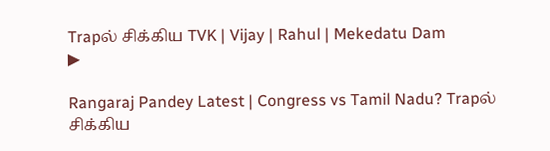Trapல் சிக்கிய TVK | Vijay | Rahul | Mekedatu Dam
▶

Rangaraj Pandey Latest | Congress vs Tamil Nadu? Trapல் சிக்கிய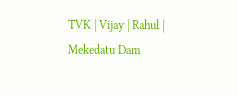TVK | Vijay | Rahul | Mekedatu Dam